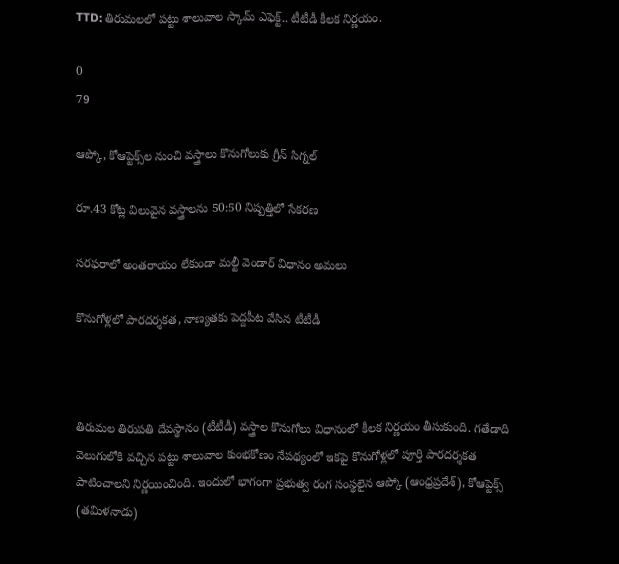TTD: తిరుమలలో పట్టు శాలువాల స్కామ్ ఎఫెక్ట్.. టీటీడీ కీలక నిర్ణయం.

0
79

ఆప్కో, కోఆప్టెక్స్‌ల నుంచి వస్త్రాలు కొనుగోలుకు గ్రీన్ సిగ్నల్

రూ.43 కోట్ల విలువైన వస్త్రాలను 50:50 నిష్పత్తిలో సేకరణ

సరఫరాలో అంతరాయం లేకుండా మల్టీ వెండార్ విధానం అమలు

కొనుగోళ్లలో పారదర్శకత, నాణ్యతకు పెద్దపీట వేసిన టీటీడీ



తిరుమల తిరుపతి దేవస్థానం (టీటీడీ) వస్త్రాల కొనుగోలు విధానంలో కీల‌క‌ నిర్ణయం తీసుకుంది. గతేడాది వెలుగులోకి వచ్చిన పట్టు శాలువాల కుంభకోణం నేపథ్యంలో ఇకపై కొనుగోళ్లలో పూర్తి పారదర్శకత పాటించాలని నిర్ణయించింది. ఇందులో భాగంగా ప్రభుత్వ రంగ సంస్థలైన ఆప్కో (ఆంధ్రప్రదేశ్), కోఆప్టెక్స్ (తమిళనాడు)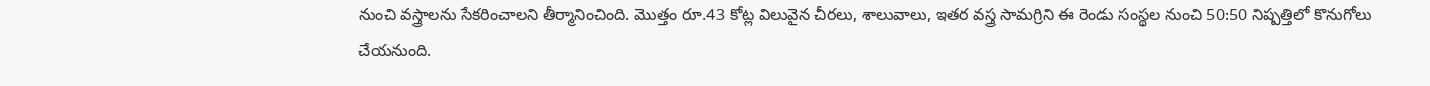నుంచి వస్త్రాలను సేకరించాలని తీర్మానించింది. మొత్తం రూ.43 కోట్ల విలువైన చీరలు, శాలువాలు, ఇతర వస్త్ర సామగ్రిని ఈ రెండు సంస్థల నుంచి 50:50 నిష్పత్తిలో కొనుగోలు చేయనుంది.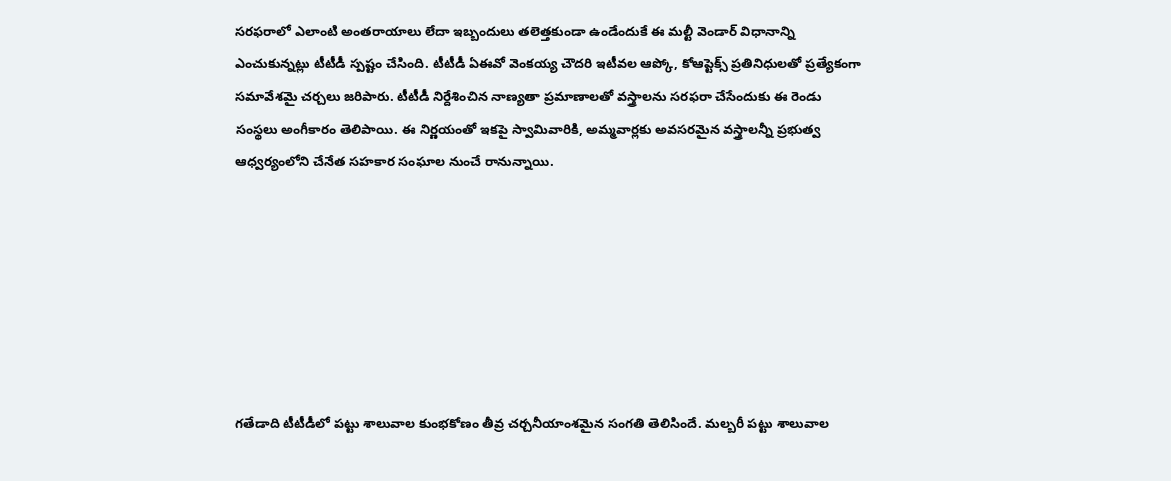సరఫరాలో ఎలాంటి అంతరాయాలు లేదా ఇబ్బందులు తలెత్తకుండా ఉండేందుకే ఈ మల్టీ వెండార్ విధానాన్ని ఎంచుకున్నట్లు టీటీడీ స్పష్టం చేసింది. టీటీడీ ఏఈవో వెంకయ్య చౌదరి ఇటీవల ఆప్కో, కోఆప్టెక్స్ ప్రతినిధులతో ప్రత్యేకంగా సమావేశమై చర్చలు జరిపారు. టీటీడీ నిర్దేశించిన నాణ్యతా ప్రమాణాలతో వస్త్రాలను సరఫరా చేసేందుకు ఈ రెండు సంస్థలు అంగీకారం తెలిపాయి. ఈ నిర్ణయంతో ఇకపై స్వామివారికి, అమ్మవార్లకు అవసరమైన వస్త్రాలన్నీ ప్రభుత్వ ఆధ్వర్యంలోని చేనేత సహకార సంఘాల నుంచే రానున్నాయి.







గతేడాది టీటీడీలో పట్టు శాలువాల కుంభకోణం తీవ్ర చర్చనీయాంశమైన సంగతి తెలిసిందే. మల్బరీ పట్టు శాలువాల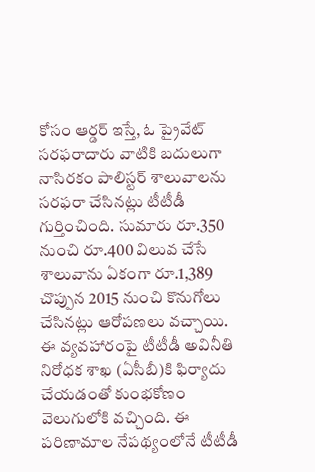కోసం ఆర్డర్ ఇస్తే, ఓ ప్రైవేట్ సరఫరాదారు వాటికి బదులుగా నాసిరకం పాలిస్టర్ శాలువాలను సరఫరా చేసినట్లు టీటీడీ గుర్తించింది. సుమారు రూ.350 నుంచి రూ.400 విలువ చేసే శాలువాను ఏకంగా రూ.1,389 చొప్పున 2015 నుంచి కొనుగోలు చేసినట్లు ఆరోపణలు వచ్చాయి. ఈ వ్యవహారంపై టీటీడీ అవినీతి నిరోధక శాఖ (ఏసీబీ)కి ఫిర్యాదు చేయడంతో కుంభకోణం వెలుగులోకి వచ్చింది. ఈ పరిణామాల నేపథ్యంలోనే టీటీడీ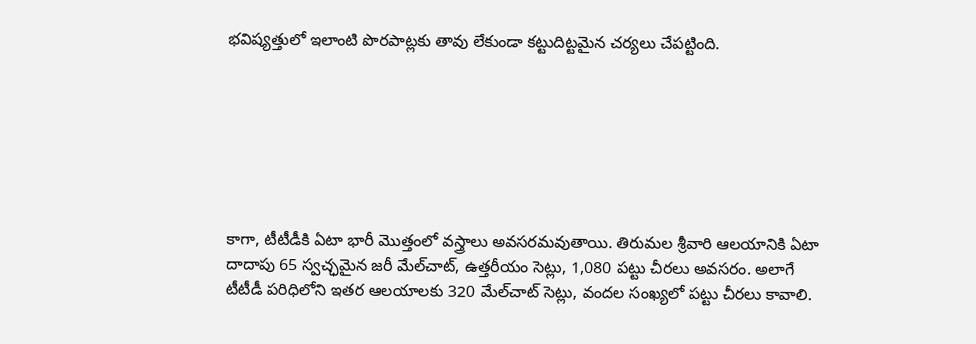భవిష్యత్తులో ఇలాంటి పొరపాట్లకు తావు లేకుండా కట్టుదిట్టమైన చర్యలు చేపట్టింది.







కాగా, టీటీడీకి ఏటా భారీ మొత్తంలో వస్త్రాలు అవసరమవుతాయి. తిరుమల శ్రీవారి ఆలయానికి ఏటా దాదాపు 65 స్వచ్ఛమైన జరీ మేల్‌చాట్, ఉత్తరీయం సెట్లు, 1,080 పట్టు చీరలు అవసరం. అలాగే టీటీడీ పరిధిలోని ఇతర ఆలయాలకు 320 మేల్‌చాట్ సెట్లు, వందల సంఖ్యలో పట్టు చీరలు కావాలి.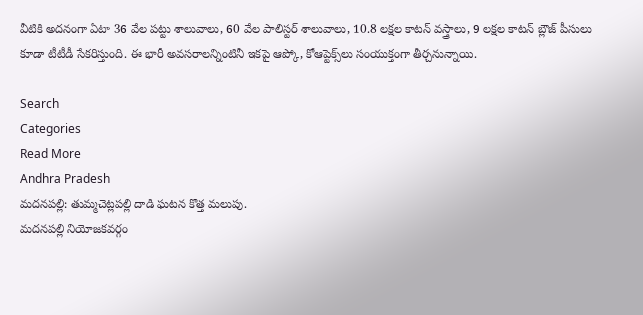వీటికి అదనంగా ఏటా 36 వేల పట్టు శాలువాలు, 60 వేల పాలిస్టర్ శాలువాలు, 10.8 లక్షల కాటన్ వస్త్రాలు, 9 లక్షల కాటన్ బ్లౌజ్ పీసులు కూడా టీటీడీ సేకరిస్తుంది. ఈ భారీ అవసరాలన్నింటినీ ఇకపై ఆప్కో, కోఆప్టెక్స్‌లు సంయుక్తంగా తీర్చనున్నాయి.

Search
Categories
Read More
Andhra Pradesh
మదనపల్లి: తుమ్మచెట్లపల్లి దాడి ఘటన కొత్త మలుపు.
మదనపల్లి నియోజకవర్గం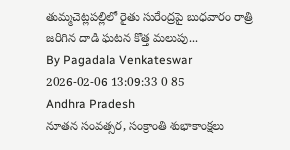తుమ్మచెట్లపల్లిలో రైతు సురేంద్రపై బుధవారం రాత్రి జరిగిన దాడి ఘటన కొత్త మలుపు...
By Pagadala Venkateswar 2026-02-06 13:09:33 0 85
Andhra Pradesh
నూతన సంవత్సర, సంక్రాంతి శుభాకాంక్షలు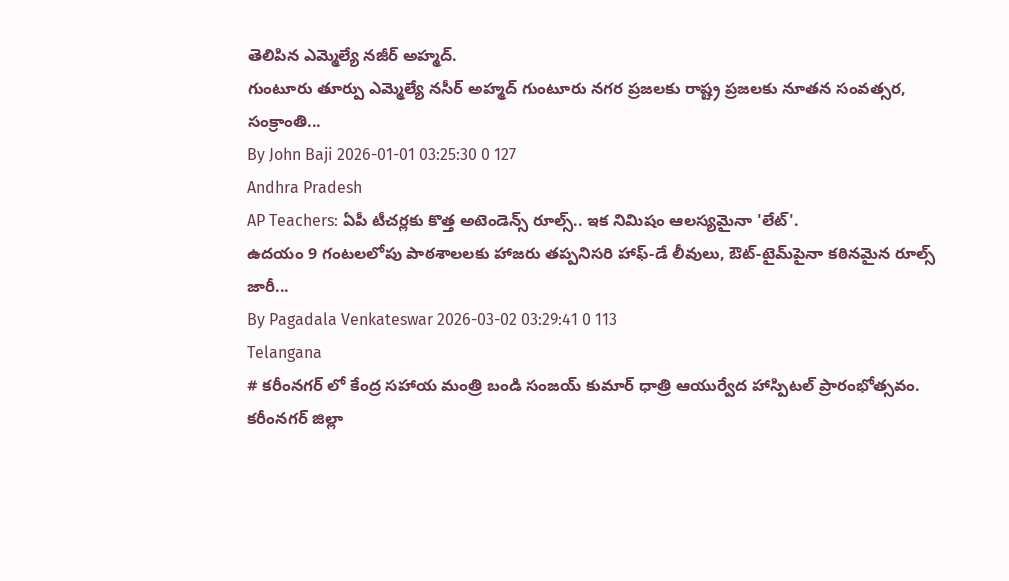తెలిపిన ఎమ్మెల్యే నజీర్ అహ్మద్.
గుంటూరు తూర్పు ఎమ్మెల్యే నసీర్ అహ్మద్ గుంటూరు నగర ప్రజలకు రాష్ట్ర ప్రజలకు నూతన సంవత్సర, సంక్రాంతి...
By John Baji 2026-01-01 03:25:30 0 127
Andhra Pradesh
AP Teachers: ఏపీ టీచర్లకు కొత్త అటెండెన్స్ రూల్స్.. ఇక నిమిషం ఆలస్యమైనా 'లేట్'.
ఉదయం 9 గంటలలోపు పాఠశాలలకు హాజరు తప్పనిసరి హాఫ్-డే లీవులు, ఔట్-టైమ్‌పైనా కఠినమైన రూల్స్ జారీ...
By Pagadala Venkateswar 2026-03-02 03:29:41 0 113
Telangana
# కరీంనగర్ లో కేంద్ర సహాయ మంత్రి బండి సంజయ్ కుమార్ ధాత్రి ఆయుర్వేద హాస్పిటల్ ప్రారంభోత్సవం.
కరీంనగర్ జిల్లా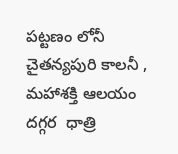పట్టణం లోనీ చైతన్యపురి కాలనీ , మహాశక్తి ఆలయం దగ్గర  ధాత్రి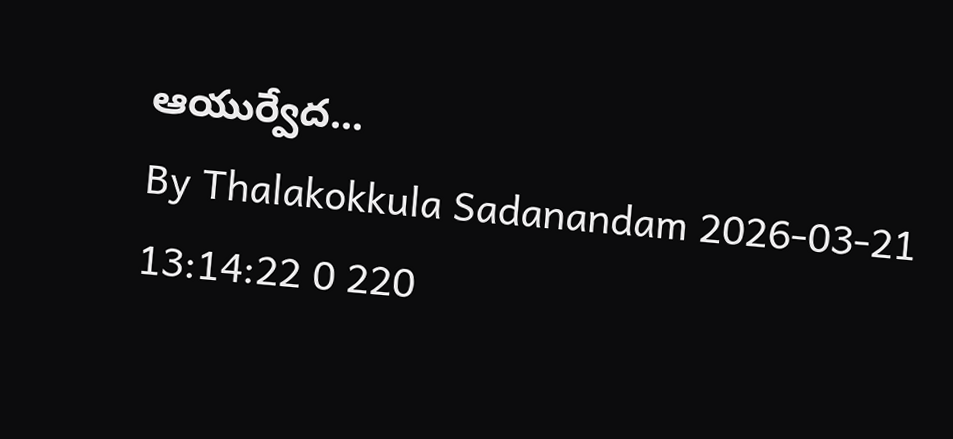ఆయుర్వేద...
By Thalakokkula Sadanandam 2026-03-21 13:14:22 0 220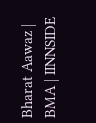Bharat Aawaz | BMA | IINNSIDE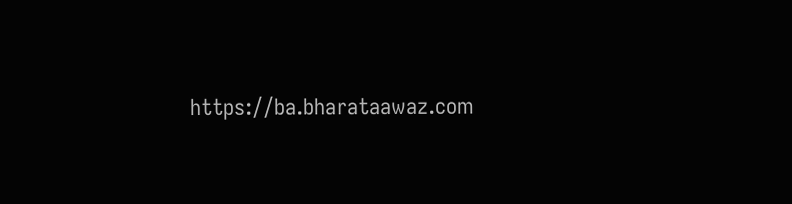https://ba.bharataawaz.com